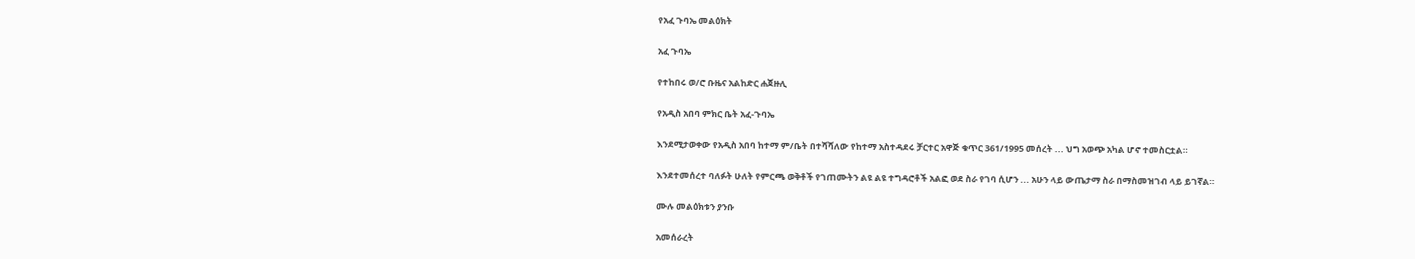የአፈ ጉባኤ መልዕክት

አፈ ጉባኤ

የተከበሩ ወ/ሮ ቡዜና አልከድር ሐጀዙሊ

የአዲስ አበባ ምክር ቤት አፈ-ጉባኤ

እንደሚታወቀው የአዲስ አበባ ከተማ ም/ቤት በተሻሻለው የከተማ አስተዳደሩ ቻርተር አዋጅ ቁጥር 361/1995 መሰረት ... ህግ አወጭ አካል ሆኖ ተመስርቷል።

እንደተመሰረተ ባለፉት ሁለት የምርጫ ወቅቶች የገጠሙትን ልዩ ልዩ ተግዳሮቶች አልፎ ወደ ስራ የገባ ሲሆን ... አሁን ላይ ውጤታማ ስራ በማስመዝገብ ላይ ይገኛል።

ሙሉ መልዕክቱን ያንቡ

አመሰራረት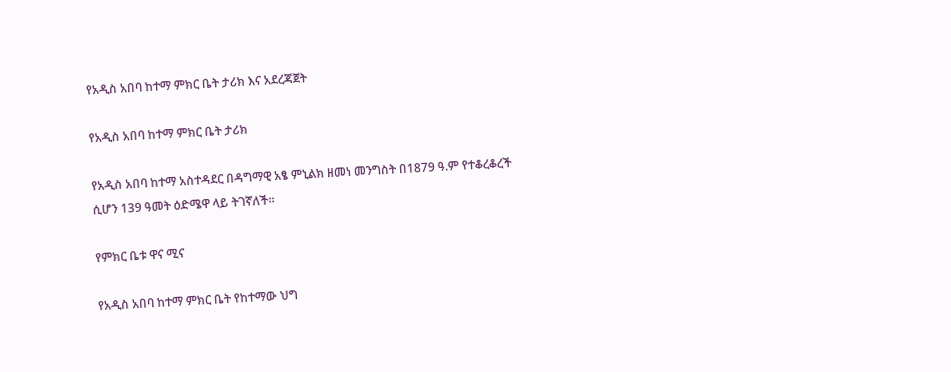የአዲስ አበባ ከተማ ምክር ቤት ታሪክ እና አደረጃጀት

የአዲስ አበባ ከተማ ምክር ቤት ታሪክ

የአዲስ አበባ ከተማ አስተዳደር በዳግማዊ አፄ ምኒልክ ዘመነ መንግስት በ1879 ዓ.ም የተቆረቆረች ሲሆን 139 ዓመት ዕድሜዋ ላይ ትገኛለች፡፡

የምክር ቤቱ ዋና ሚና

የአዲስ አበባ ከተማ ምክር ቤት የከተማው ህግ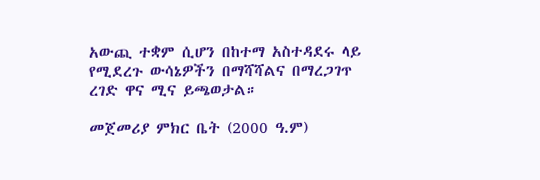አውጪ ተቋም ሲሆን በከተማ አስተዳደሩ ላይ የሚደረጉ ውሳኔዎችን በማሻሻልና በማረጋገጥ ረገድ ዋና ሚና ይጫወታል።

መጀመሪያ ምክር ቤት (2000 ዓ.ም)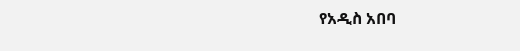የአዲስ አበባ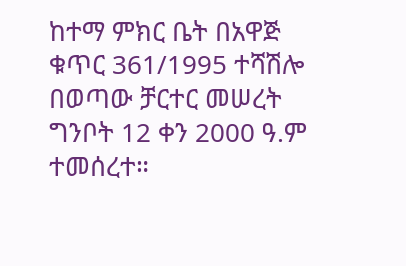ከተማ ምክር ቤት በአዋጅ ቁጥር 361/1995 ተሻሽሎ በወጣው ቻርተር መሠረት ግንቦት 12 ቀን 2000 ዓ.ም ተመሰረተ።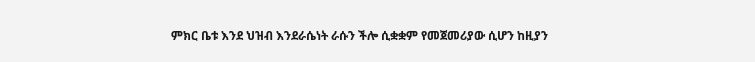ምክር ቤቱ እንደ ህዝብ እንደራሴነት ራሱን ችሎ ሲቋቋም የመጀመሪያው ሲሆን ከዚያን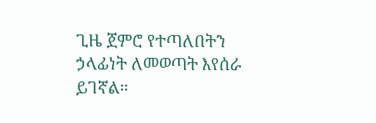ጊዜ ጀምሮ የተጣለበትን ኃላፊነት ለመወጣት እየሰራ ይገኛል።